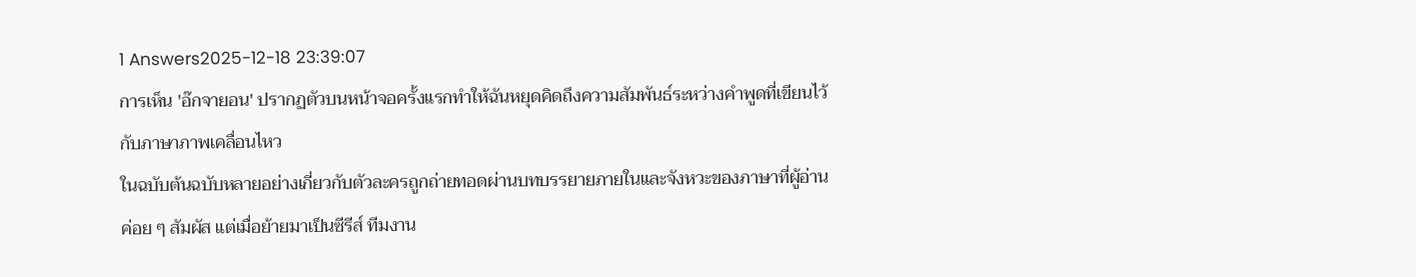1 Answers2025-12-18 23:39:07
การเห็น 'อ๊กจายอน' ปรากฏตัวบนหน้าจอครั้งแรกทำให้ฉันหยุดคิดถึงความสัมพันธ์ระหว่างคำพูดที่เขียนไว้กับภาษาภาพเคลื่อนไหว
ในฉบับต้นฉบับหลายอย่างเกี่ยวกับตัวละครถูกถ่ายทอดผ่านบทบรรยายภายในและจังหวะของภาษาที่ผู้อ่านค่อย ๆ สัมผัส แต่เมื่อย้ายมาเป็นซีรีส์ ทีมงาน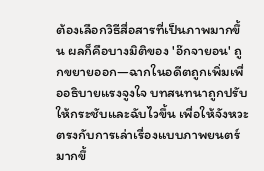ต้องเลือกวิธีสื่อสารที่เป็นภาพมากขึ้น ผลก็คือบางมิติของ 'อ๊กจายอน' ถูกขยายออก—ฉากในอดีตถูกเพิ่มเพื่ออธิบายแรงจูงใจ บทสนทนาถูกปรับให้กระชับและฉับไวขึ้น เพื่อให้จังหวะตรงกับการเล่าเรื่องแบบภาพยนตร์มากขึ้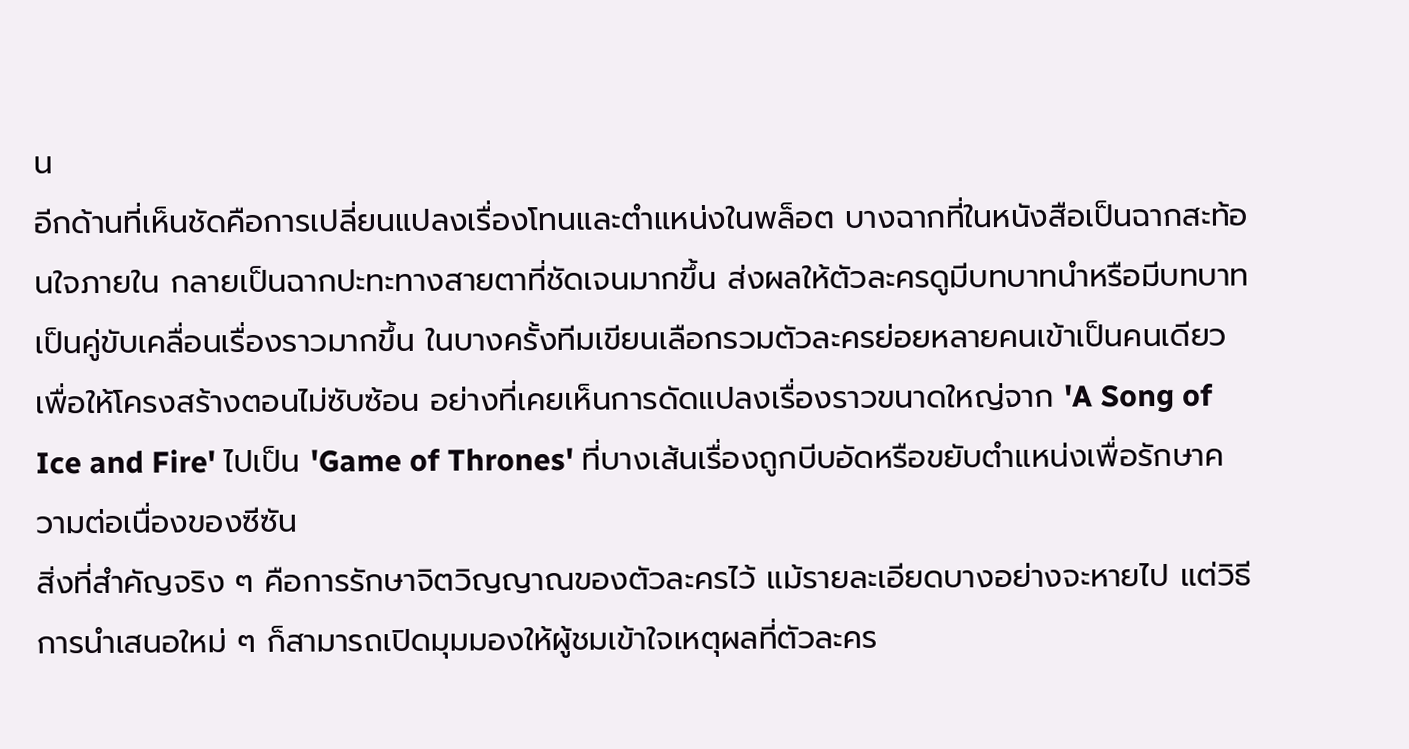น
อีกด้านที่เห็นชัดคือการเปลี่ยนแปลงเรื่องโทนและตำแหน่งในพล็อต บางฉากที่ในหนังสือเป็นฉากสะท้อนใจภายใน กลายเป็นฉากปะทะทางสายตาที่ชัดเจนมากขึ้น ส่งผลให้ตัวละครดูมีบทบาทนำหรือมีบทบาทเป็นคู่ขับเคลื่อนเรื่องราวมากขึ้น ในบางครั้งทีมเขียนเลือกรวมตัวละครย่อยหลายคนเข้าเป็นคนเดียวเพื่อให้โครงสร้างตอนไม่ซับซ้อน อย่างที่เคยเห็นการดัดแปลงเรื่องราวขนาดใหญ่จาก 'A Song of Ice and Fire' ไปเป็น 'Game of Thrones' ที่บางเส้นเรื่องถูกบีบอัดหรือขยับตำแหน่งเพื่อรักษาความต่อเนื่องของซีซัน
สิ่งที่สำคัญจริง ๆ คือการรักษาจิตวิญญาณของตัวละครไว้ แม้รายละเอียดบางอย่างจะหายไป แต่วิธีการนำเสนอใหม่ ๆ ก็สามารถเปิดมุมมองให้ผู้ชมเข้าใจเหตุผลที่ตัวละคร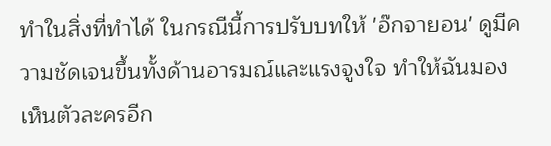ทำในสิ่งที่ทำได้ ในกรณีนี้การปรับบทให้ 'อ๊กจายอน' ดูมีความชัดเจนขึ้นทั้งด้านอารมณ์และแรงจูงใจ ทำให้ฉันมองเห็นตัวละครอีก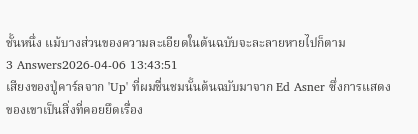ชั้นหนึ่ง แม้บางส่วนของความละเอียดในต้นฉบับจะละลายหายไปก็ตาม
3 Answers2026-04-06 13:43:51
เสียงของปู่คาร์ลจาก 'Up' ที่ผมชื่นชมนั้นต้นฉบับมาจาก Ed Asner ซึ่งการแสดงของเขาเป็นสิ่งที่คอยยึดเรื่อง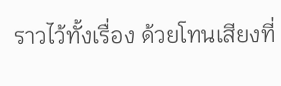ราวไว้ทั้งเรื่อง ด้วยโทนเสียงที่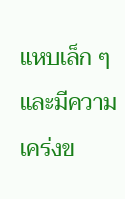แหบเล็ก ๆ และมีความเคร่งข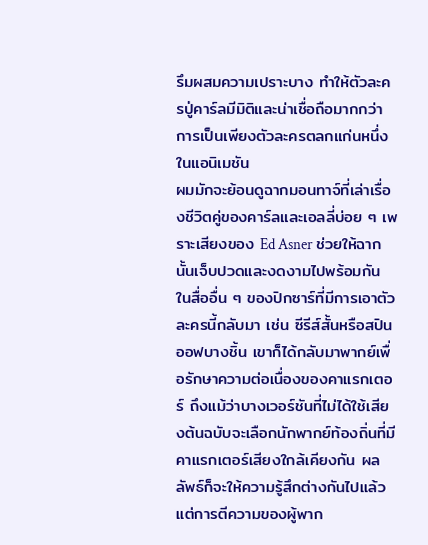รึมผสมความเปราะบาง ทำให้ตัวละครปู่คาร์ลมีมิติและน่าเชื่อถือมากกว่าการเป็นเพียงตัวละครตลกแก่นหนึ่งในแอนิเมชัน
ผมมักจะย้อนดูฉากมอนทาจ์ที่เล่าเรื่องชีวิตคู่ของคาร์ลและเอลลี่บ่อย ๆ เพราะเสียงของ Ed Asner ช่วยให้ฉากนั้นเจ็บปวดและงดงามไปพร้อมกัน ในสื่ออื่น ๆ ของปิกซาร์ที่มีการเอาตัวละครนี้กลับมา เช่น ซีรีส์สั้นหรือสปินออฟบางชิ้น เขาก็ได้กลับมาพากย์เพื่อรักษาความต่อเนื่องของคาแรกเตอร์ ถึงแม้ว่าบางเวอร์ชันที่ไม่ได้ใช้เสียงต้นฉบับจะเลือกนักพากย์ท้องถิ่นที่มีคาแรกเตอร์เสียงใกล้เคียงกัน ผลลัพธ์ก็จะให้ความรู้สึกต่างกันไปแล้วแต่การตีความของผู้พาก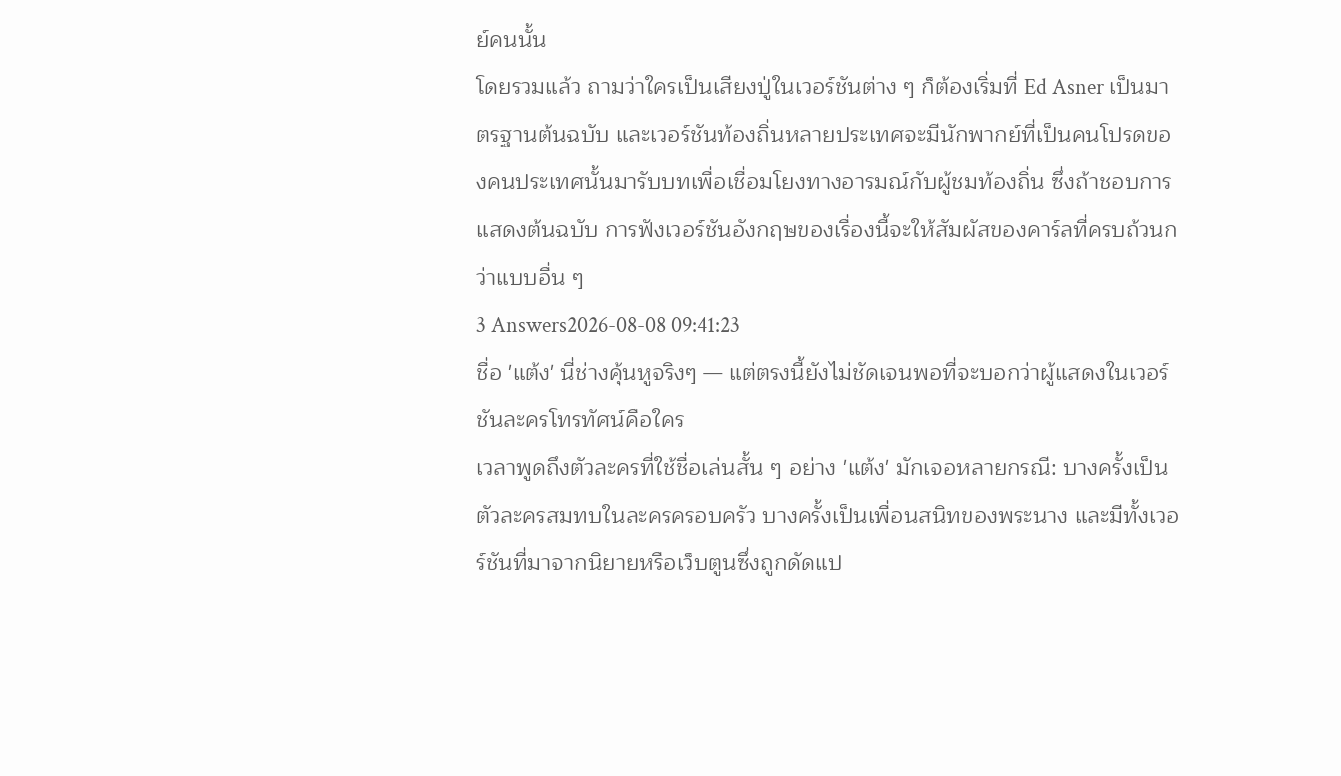ย์คนนั้น
โดยรวมแล้ว ถามว่าใครเป็นเสียงปู่ในเวอร์ชันต่าง ๆ ก็ต้องเริ่มที่ Ed Asner เป็นมาตรฐานต้นฉบับ และเวอร์ชันท้องถิ่นหลายประเทศจะมีนักพากย์ที่เป็นคนโปรดของคนประเทศนั้นมารับบทเพื่อเชื่อมโยงทางอารมณ์กับผู้ชมท้องถิ่น ซึ่งถ้าชอบการแสดงต้นฉบับ การฟังเวอร์ชันอังกฤษของเรื่องนี้จะให้สัมผัสของคาร์ลที่ครบถ้วนกว่าแบบอื่น ๆ
3 Answers2026-08-08 09:41:23
ชื่อ 'แต้ง' นี่ช่างคุ้นหูจริงๆ — แต่ตรงนี้ยังไม่ชัดเจนพอที่จะบอกว่าผู้แสดงในเวอร์ชันละครโทรทัศน์คือใคร
เวลาพูดถึงตัวละครที่ใช้ชื่อเล่นสั้น ๆ อย่าง 'แต้ง' มักเจอหลายกรณี: บางครั้งเป็นตัวละครสมทบในละครครอบครัว บางครั้งเป็นเพื่อนสนิทของพระนาง และมีทั้งเวอร์ชันที่มาจากนิยายหรือเว็บตูนซึ่งถูกดัดแป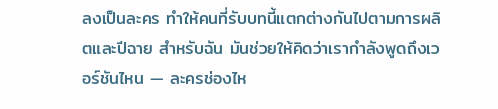ลงเป็นละคร ทำให้คนที่รับบทนี้แตกต่างกันไปตามการผลิตและปีฉาย สำหรับฉัน มันช่วยให้คิดว่าเรากำลังพูดถึงเวอร์ชันไหน — ละครช่องไห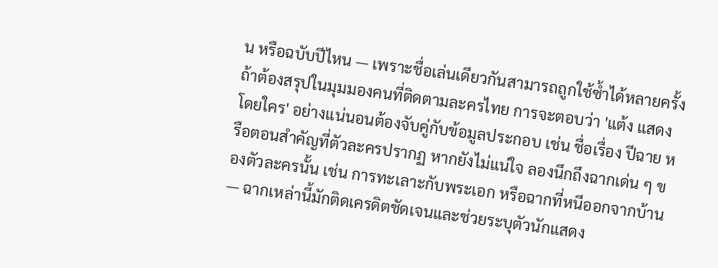น หรือฉบับปีไหน — เพราะชื่อเล่นเดียวกันสามารถถูกใช้ซ้ำได้หลายครั้ง
ถ้าต้องสรุปในมุมมองคนที่ติดตามละครไทย การจะตอบว่า 'แต้ง แสดงโดยใคร' อย่างแน่นอนต้องจับคู่กับข้อมูลประกอบ เช่น ชื่อเรื่อง ปีฉาย หรือตอนสำคัญที่ตัวละครปรากฏ หากยังไม่แน่ใจ ลองนึกถึงฉากเด่น ๆ ของตัวละครนั้น เช่น การทะเลาะกับพระเอก หรือฉากที่หนีออกจากบ้าน — ฉากเหล่านี้มักติดเครดิตชัดเจนและช่วยระบุตัวนักแสดง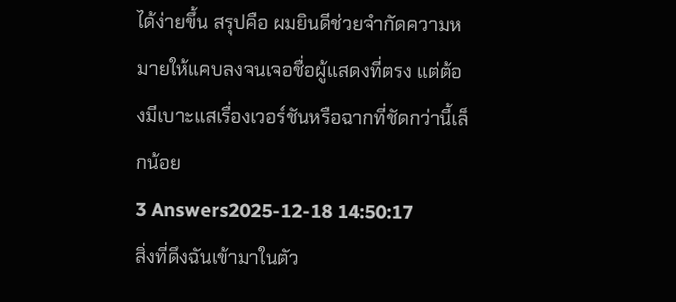ได้ง่ายขึ้น สรุปคือ ผมยินดีช่วยจำกัดความหมายให้แคบลงจนเจอชื่อผู้แสดงที่ตรง แต่ต้องมีเบาะแสเรื่องเวอร์ชันหรือฉากที่ชัดกว่านี้เล็กน้อย
3 Answers2025-12-18 14:50:17
สิ่งที่ดึงฉันเข้ามาในตัว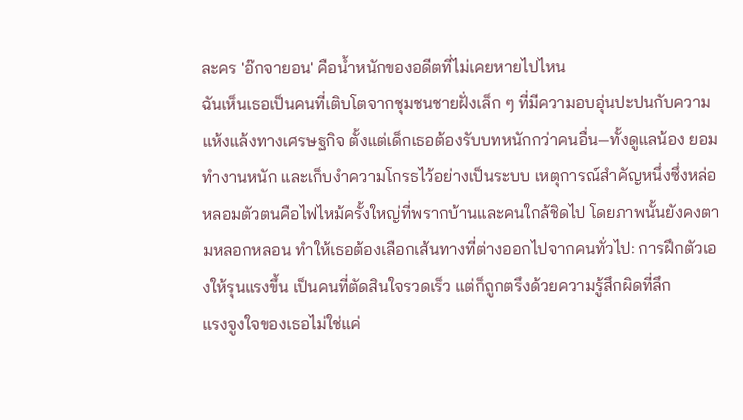ละคร 'อ๊กจายอน' คือน้ำหนักของอดีตที่ไม่เคยหายไปไหน
ฉันเห็นเธอเป็นคนที่เติบโตจากชุมชนชายฝั่งเล็ก ๆ ที่มีความอบอุ่นปะปนกับความแห้งแล้งทางเศรษฐกิจ ตั้งแต่เด็กเธอต้องรับบทหนักกว่าคนอื่น—ทั้งดูแลน้อง ยอมทำงานหนัก และเก็บงำความโกรธไว้อย่างเป็นระบบ เหตุการณ์สำคัญหนึ่งซึ่งหล่อหลอมตัวตนคือไฟไหม้ครั้งใหญ่ที่พรากบ้านและคนใกล้ชิดไป โดยภาพนั้นยังคงตามหลอกหลอน ทำให้เธอต้องเลือกเส้นทางที่ต่างออกไปจากคนทั่วไป: การฝึกตัวเองให้รุนแรงขึ้น เป็นคนที่ตัดสินใจรวดเร็ว แต่ก็ถูกตรึงด้วยความรู้สึกผิดที่ลึก
แรงจูงใจของเธอไม่ใช่แค่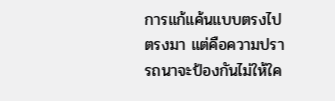การแก้แค้นแบบตรงไปตรงมา แต่คือความปรารถนาจะป้องกันไม่ให้ใค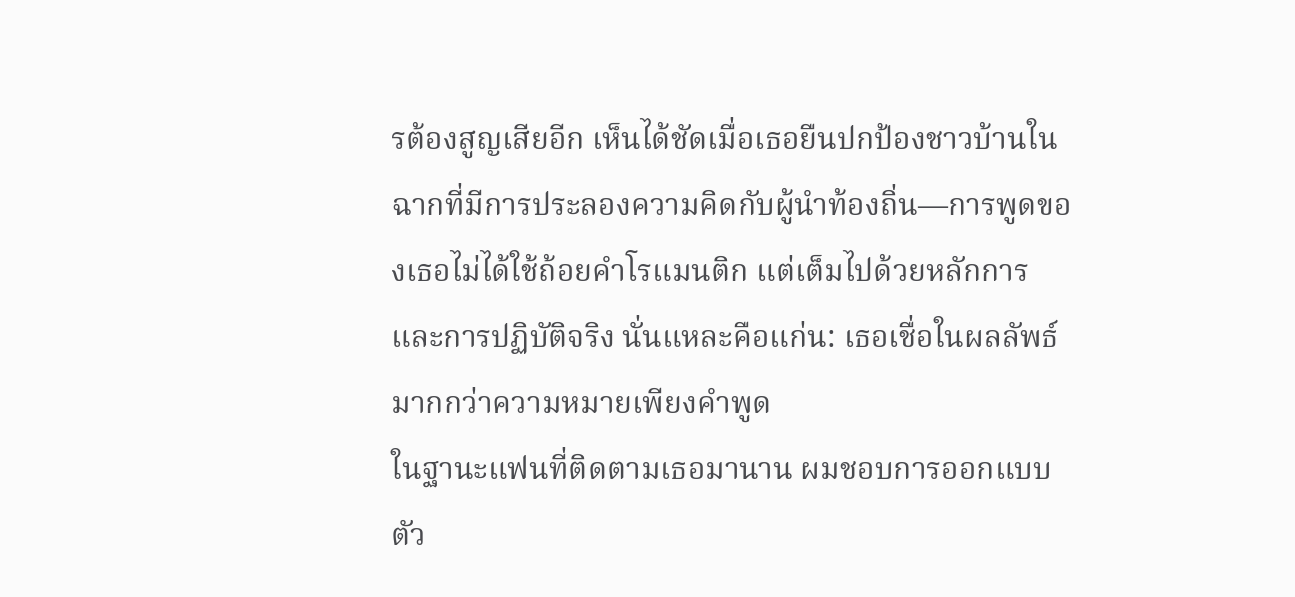รต้องสูญเสียอีก เห็นได้ชัดเมื่อเธอยืนปกป้องชาวบ้านในฉากที่มีการประลองความคิดกับผู้นำท้องถิ่น—การพูดของเธอไม่ได้ใช้ถ้อยคำโรแมนติก แต่เต็มไปด้วยหลักการและการปฏิบัติจริง นั่นแหละคือแก่น: เธอเชื่อในผลลัพธ์มากกว่าความหมายเพียงคำพูด
ในฐานะแฟนที่ติดตามเธอมานาน ผมชอบการออกแบบตัว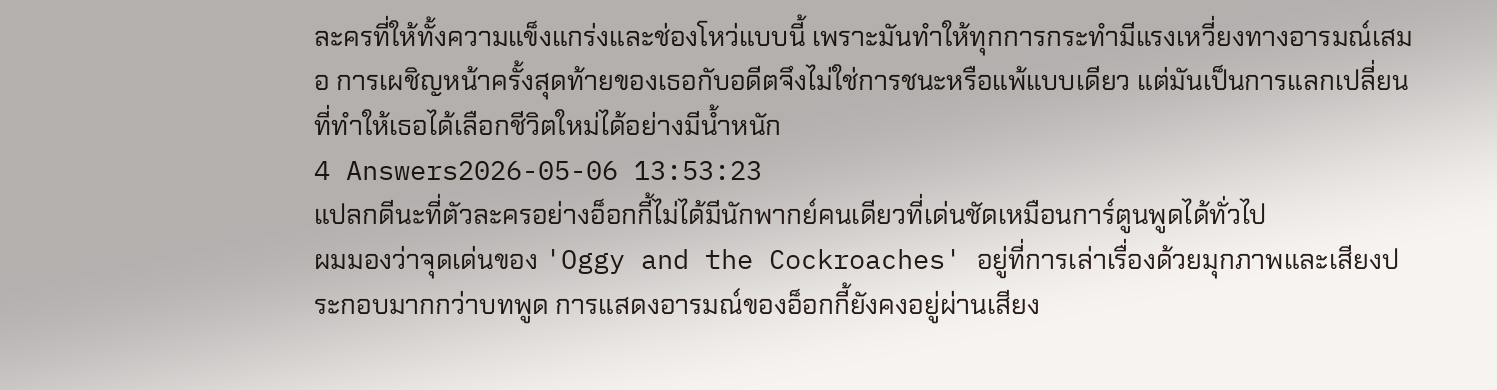ละครที่ให้ทั้งความแข็งแกร่งและช่องโหว่แบบนี้ เพราะมันทำให้ทุกการกระทำมีแรงเหวี่ยงทางอารมณ์เสมอ การเผชิญหน้าครั้งสุดท้ายของเธอกับอดีตจึงไม่ใช่การชนะหรือแพ้แบบเดียว แต่มันเป็นการแลกเปลี่ยนที่ทำให้เธอได้เลือกชีวิตใหม่ได้อย่างมีน้ำหนัก
4 Answers2026-05-06 13:53:23
แปลกดีนะที่ตัวละครอย่างอ็อกกี้ไม่ได้มีนักพากย์คนเดียวที่เด่นชัดเหมือนการ์ตูนพูดได้ทั่วไป
ผมมองว่าจุดเด่นของ 'Oggy and the Cockroaches' อยู่ที่การเล่าเรื่องด้วยมุกภาพและเสียงประกอบมากกว่าบทพูด การแสดงอารมณ์ของอ็อกกี้ยังคงอยู่ผ่านเสียง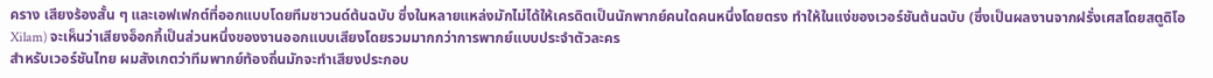คราง เสียงร้องสั้น ๆ และเอฟเฟกต์ที่ออกแบบโดยทีมซาวนด์ต้นฉบับ ซึ่งในหลายแหล่งมักไม่ได้ให้เครดิตเป็นนักพากย์คนใดคนหนึ่งโดยตรง ทำให้ในแง่ของเวอร์ชันต้นฉบับ (ซึ่งเป็นผลงานจากฝรั่งเศสโดยสตูดิโอ Xilam) จะเห็นว่าเสียงอ็อกกี้เป็นส่วนหนึ่งของงานออกแบบเสียงโดยรวมมากกว่าการพากย์แบบประจำตัวละคร
สำหรับเวอร์ชันไทย ผมสังเกตว่าทีมพากย์ท้องถิ่นมักจะทำเสียงประกอบ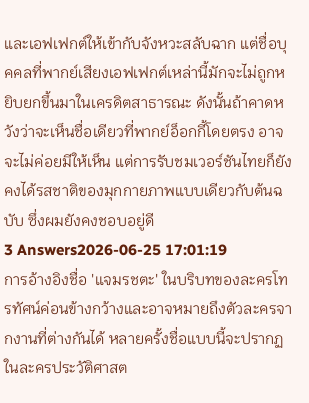และเอฟเฟกต์ให้เข้ากับจังหวะสลับฉาก แต่ชื่อบุคคลที่พากย์เสียงเอฟเฟกต์เหล่านี้มักจะไม่ถูกหยิบยกขึ้นมาในเครดิตสาธารณะ ดังนั้นถ้าคาดหวังว่าจะเห็นชื่อเดียวที่พากย์อ็อกกี้โดยตรง อาจจะไม่ค่อยมีให้เห็น แต่การรับชมเวอร์ชันไทยก็ยังคงได้รสชาติของมุกกายภาพแบบเดียวกับต้นฉบับ ซึ่งผมยังคงชอบอยู่ดี
3 Answers2026-06-25 17:01:19
การอ้างอิงชื่อ 'แจมรชตะ' ในบริบทของละครโทรทัศน์ค่อนข้างกว้างและอาจหมายถึงตัวละครจากงานที่ต่างกันได้ หลายครั้งชื่อแบบนี้จะปรากฏในละครประวัติศาสต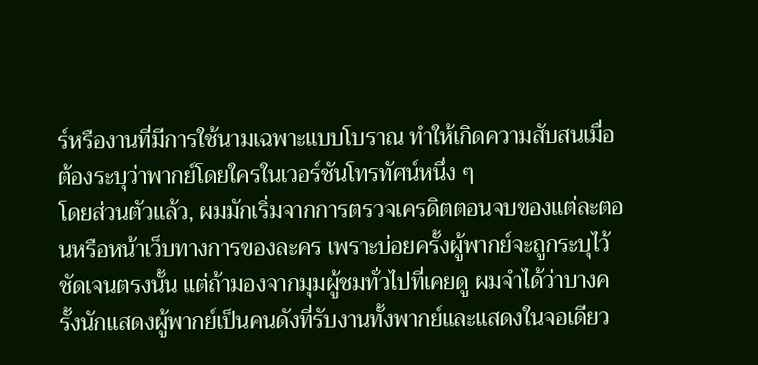ร์หรืองานที่มีการใช้นามเฉพาะแบบโบราณ ทำให้เกิดความสับสนเมื่อต้องระบุว่าพากย์โดยใครในเวอร์ชันโทรทัศน์หนึ่ง ๆ
โดยส่วนตัวแล้ว, ผมมักเริ่มจากการตรวจเครดิตตอนจบของแต่ละตอนหรือหน้าเว็บทางการของละคร เพราะบ่อยครั้งผู้พากย์จะถูกระบุไว้ชัดเจนตรงนั้น แต่ถ้ามองจากมุมผู้ชมทั่วไปที่เคยดู ผมจำได้ว่าบางครั้งนักแสดงผู้พากย์เป็นคนดังที่รับงานทั้งพากย์และแสดงในจอเดียว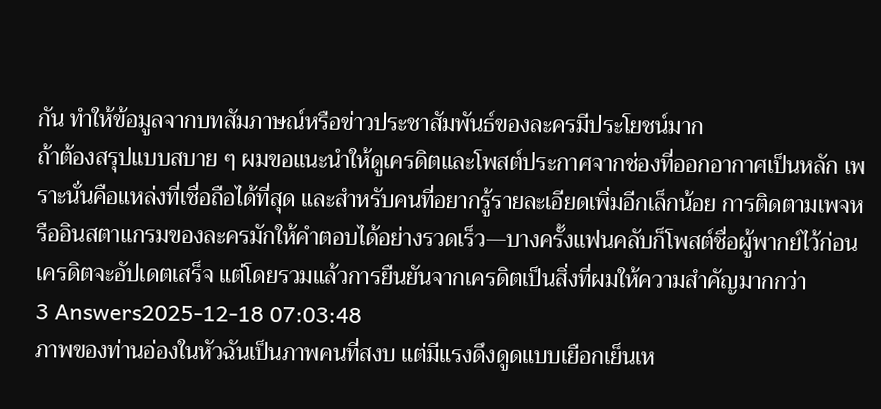กัน ทำให้ข้อมูลจากบทสัมภาษณ์หรือข่าวประชาสัมพันธ์ของละครมีประโยชน์มาก
ถ้าต้องสรุปแบบสบาย ๆ ผมขอแนะนำให้ดูเครดิตและโพสต์ประกาศจากช่องที่ออกอากาศเป็นหลัก เพราะนั่นคือแหล่งที่เชื่อถือได้ที่สุด และสำหรับคนที่อยากรู้รายละเอียดเพิ่มอีกเล็กน้อย การติดตามเพจหรืออินสตาแกรมของละครมักให้คำตอบได้อย่างรวดเร็ว—บางครั้งแฟนคลับก็โพสต์ชื่อผู้พากย์ไว้ก่อนเครดิตจะอัปเดตเสร็จ แต่โดยรวมแล้วการยืนยันจากเครดิตเป็นสิ่งที่ผมให้ความสำคัญมากกว่า
3 Answers2025-12-18 07:03:48
ภาพของท่านอ่องในหัวฉันเป็นภาพคนที่สงบ แต่มีแรงดึงดูดแบบเยือกเย็นเห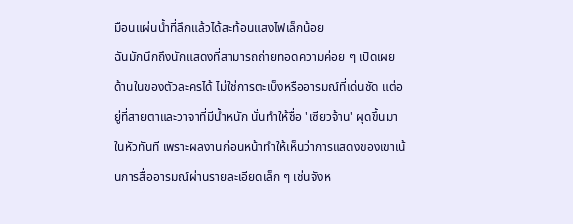มือนแผ่นน้ำที่ลึกแล้วได้สะท้อนแสงไฟเล็กน้อย
ฉันมักนึกถึงนักแสดงที่สามารถถ่ายทอดความค่อย ๆ เปิดเผยด้านในของตัวละครได้ ไม่ใช่การตะเบ็งหรืออารมณ์ที่เด่นชัด แต่อยู่ที่สายตาและวาจาที่มีน้ำหนัก นั่นทำให้ชื่อ 'เซียวจ้าน' ผุดขึ้นมาในหัวทันที เพราะผลงานก่อนหน้าทำให้เห็นว่าการแสดงของเขาเน้นการสื่ออารมณ์ผ่านรายละเอียดเล็ก ๆ เช่นจังห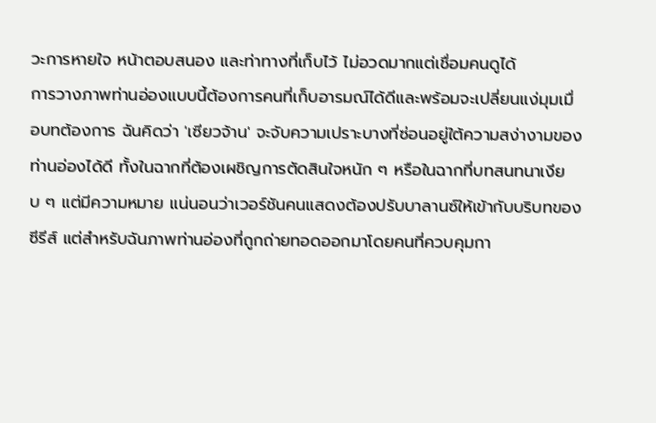วะการหายใจ หน้าตอบสนอง และท่าทางที่เก็บไว้ ไม่อวดมากแต่เชื่อมคนดูได้
การวางภาพท่านอ่องแบบนี้ต้องการคนที่เก็บอารมณ์ได้ดีและพร้อมจะเปลี่ยนแง่มุมเมื่อบทต้องการ ฉันคิดว่า 'เซียวจ้าน' จะจับความเปราะบางที่ซ่อนอยู่ใต้ความสง่างามของท่านอ่องได้ดี ทั้งในฉากที่ต้องเผชิญการตัดสินใจหนัก ๆ หรือในฉากที่บทสนทนาเงียบ ๆ แต่มีความหมาย แน่นอนว่าเวอร์ชันคนแสดงต้องปรับบาลานซ์ให้เข้ากับบริบทของซีรีส์ แต่สำหรับฉันภาพท่านอ่องที่ถูกถ่ายทอดออกมาโดยคนที่ควบคุมกา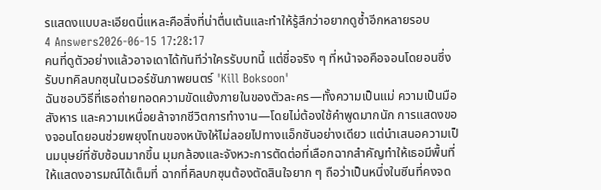รแสดงแบบละเอียดนี่แหละคือสิ่งที่น่าตื่นเต้นและทำให้รู้สึกว่าอยากดูซ้ำอีกหลายรอบ
4 Answers2026-06-15 17:28:17
คนที่ดูตัวอย่างแล้วอาจเดาได้ทันทีว่าใครรับบทนี้ แต่ชื่อจริง ๆ ที่หน้าจอคือจอนโดยอนซึ่งรับบทคิลบกซุนในเวอร์ชันภาพยนตร์ 'Kill Boksoon'
ฉันชอบวิธีที่เธอถ่ายทอดความขัดแย้งภายในของตัวละคร—ทั้งความเป็นแม่ ความเป็นมือสังหาร และความเหนื่อยล้าจากชีวิตการทำงาน—โดยไม่ต้องใช้คำพูดมากนัก การแสดงของจอนโดยอนช่วยพยุงโทนของหนังให้ไม่ลอยไปทางแอ็กชันอย่างเดียว แต่นำเสนอความเป็นมนุษย์ที่ซับซ้อนมากขึ้น มุมกล้องและจังหวะการตัดต่อที่เลือกฉากสำคัญทำให้เธอมีพื้นที่ให้แสดงอารมณ์ได้เต็มที่ ฉากที่คิลบกซุนต้องตัดสินใจยาก ๆ ถือว่าเป็นหนึ่งในซีนที่คงจด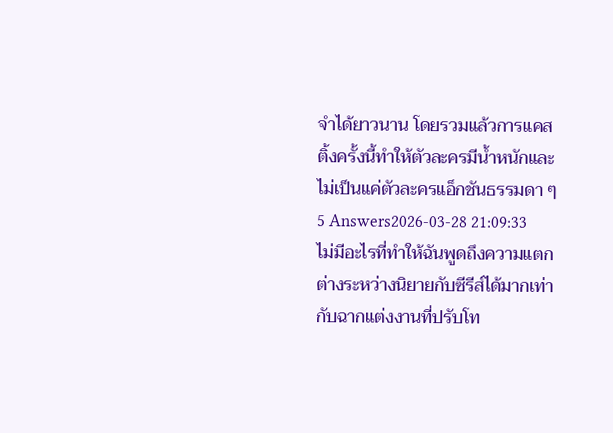จำได้ยาวนาน โดยรวมแล้วการแคสติ้งครั้งนี้ทำให้ตัวละครมีน้ำหนักและไม่เป็นแค่ตัวละครแอ็กชันธรรมดา ๆ
5 Answers2026-03-28 21:09:33
ไม่มีอะไรที่ทำให้ฉันพูดถึงความแตกต่างระหว่างนิยายกับซีรีส์ได้มากเท่ากับฉากแต่งงานที่ปรับโท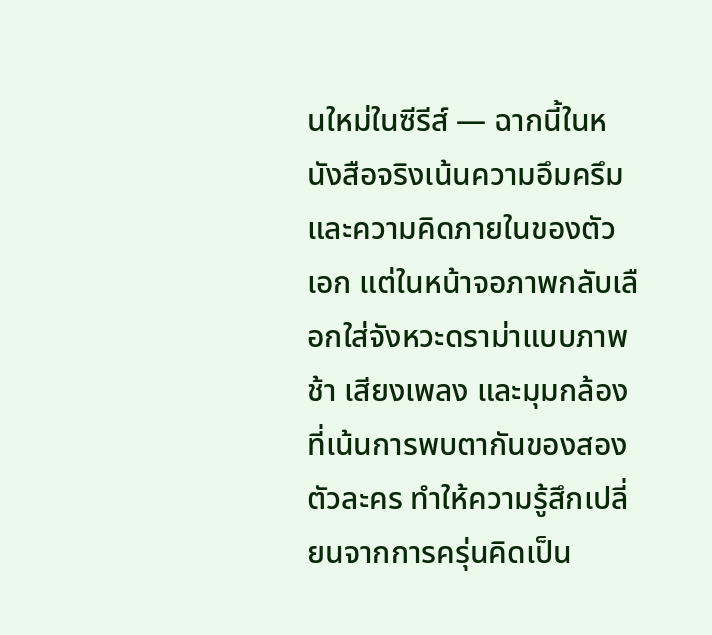นใหม่ในซีรีส์ — ฉากนี้ในหนังสือจริงเน้นความอึมครึมและความคิดภายในของตัวเอก แต่ในหน้าจอภาพกลับเลือกใส่จังหวะดราม่าแบบภาพช้า เสียงเพลง และมุมกล้องที่เน้นการพบตากันของสองตัวละคร ทำให้ความรู้สึกเปลี่ยนจากการครุ่นคิดเป็น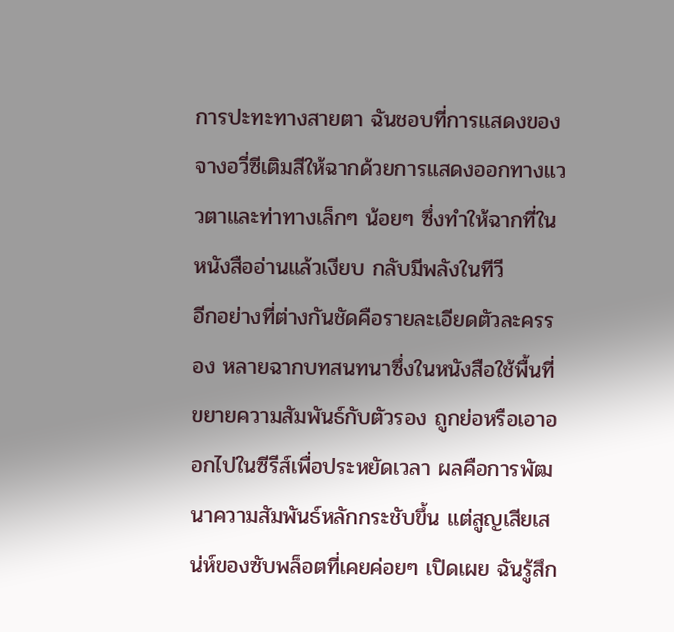การปะทะทางสายตา ฉันชอบที่การแสดงของจางอวี่ซีเติมสีให้ฉากด้วยการแสดงออกทางแววตาและท่าทางเล็กๆ น้อยๆ ซึ่งทำให้ฉากที่ในหนังสืออ่านแล้วเงียบ กลับมีพลังในทีวี
อีกอย่างที่ต่างกันชัดคือรายละเอียดตัวละครรอง หลายฉากบทสนทนาซึ่งในหนังสือใช้พื้นที่ขยายความสัมพันธ์กับตัวรอง ถูกย่อหรือเอาออกไปในซีรีส์เพื่อประหยัดเวลา ผลคือการพัฒนาความสัมพันธ์หลักกระชับขึ้น แต่สูญเสียเสน่ห์ของซับพล็อตที่เคยค่อยๆ เปิดเผย ฉันรู้สึก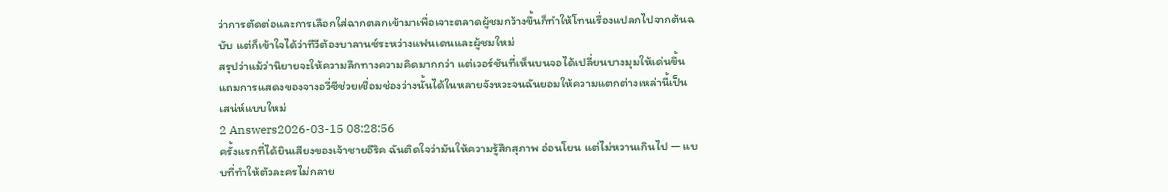ว่าการตัดต่อและการเลือกใส่ฉากตลกเข้ามาเพื่อเจาะตลาดผู้ชมกว้างขึ้นก็ทำให้โทนเรื่องแปลกไปจากต้นฉบับ แต่ก็เข้าใจได้ว่าทีวีต้องบาลานซ์ระหว่างแฟนเดนและผู้ชมใหม่
สรุปว่าแม้ว่านิยายจะให้ความลึกทางความคิดมากกว่า แต่เวอร์ชันที่เห็นบนจอได้เปลี่ยนบางมุมให้เด่นขึ้น แถมการแสดงของจางอวี่ซีช่วยเชื่อมช่องว่างนั้นได้ในหลายจังหวะจนฉันยอมให้ความแตกต่างเหล่านี้เป็นเสน่ห์แบบใหม่
2 Answers2026-03-15 08:28:56
ครั้งแรกที่ได้ยินเสียงของเจ้าชายอีริค ฉันติดใจว่ามันให้ความรู้สึกสุภาพ อ่อนโยน แต่ไม่หวานเกินไป — แบบที่ทำให้ตัวละครไม่กลาย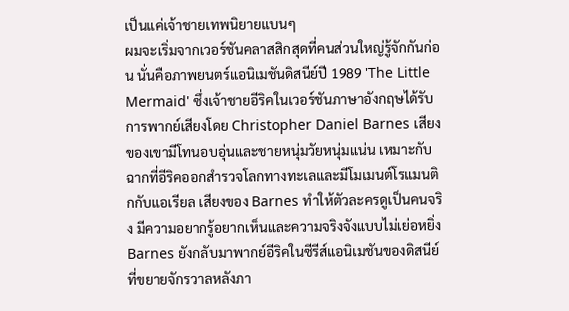เป็นแค่เจ้าชายเทพนิยายแบนๆ
ผมจะเริ่มจากเวอร์ชันคลาสสิกสุดที่คนส่วนใหญ่รู้จักกันก่อน นั่นคือภาพยนตร์แอนิเมชันดิสนีย์ปี 1989 'The Little Mermaid' ซึ่งเจ้าชายอีริคในเวอร์ชันภาษาอังกฤษได้รับการพากย์เสียงโดย Christopher Daniel Barnes เสียงของเขามีโทนอบอุ่นและชายหนุ่มวัยหนุ่มแน่น เหมาะกับฉากที่อีริคออกสำรวจโลกทางทะเลและมีโมเมนต์โรแมนติกกับแอเรียล เสียงของ Barnes ทำให้ตัวละครดูเป็นคนจริง มีความอยากรู้อยากเห็นและความจริงจังแบบไม่เย่อหยิ่ง
Barnes ยังกลับมาพากย์อีริคในซีรีส์แอนิเมชันของดิสนีย์ที่ขยายจักรวาลหลังภา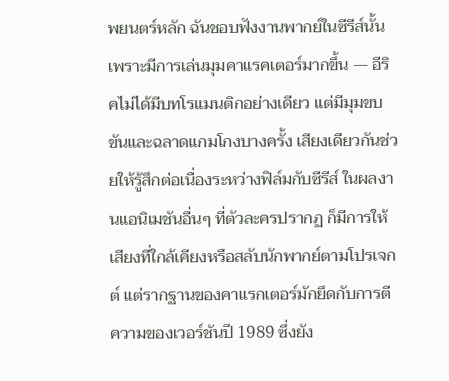พยนตร์หลัก ฉันชอบฟังงานพากย์ในซีรีส์นั้นเพราะมีการเล่นมุมคาแรคเตอร์มากขึ้น — อีริคไม่ได้มีบทโรแมนติกอย่างเดียว แต่มีมุมขบขันและฉลาดแกมโกงบางครั้ง เสียงเดียวกันช่วยให้รู้สึกต่อเนื่องระหว่างฟิล์มกับซีรีส์ ในผลงานแอนิเมชันอื่นๆ ที่ตัวละครปรากฏ ก็มีการให้เสียงที่ใกล้เคียงหรือสลับนักพากย์ตามโปรเจกต์ แต่รากฐานของคาแรกเตอร์มักยึดกับการตีความของเวอร์ชันปี 1989 ซึ่งยัง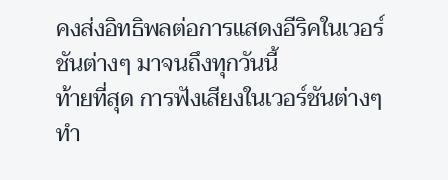คงส่งอิทธิพลต่อการแสดงอีริคในเวอร์ชันต่างๆ มาจนถึงทุกวันนี้
ท้ายที่สุด การฟังเสียงในเวอร์ชันต่างๆ ทำ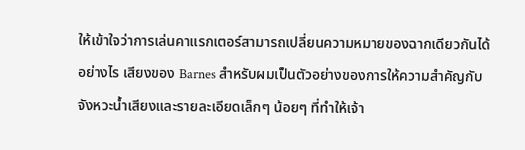ให้เข้าใจว่าการเล่นคาแรกเตอร์สามารถเปลี่ยนความหมายของฉากเดียวกันได้อย่างไร เสียงของ Barnes สำหรับผมเป็นตัวอย่างของการให้ความสำคัญกับจังหวะน้ำเสียงและรายละเอียดเล็กๆ น้อยๆ ที่ทำให้เจ้า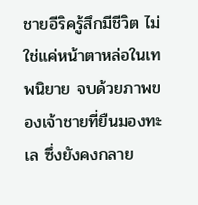ชายอีริครู้สึกมีชีวิต ไม่ใช่แค่หน้าตาหล่อในเทพนิยาย จบด้วยภาพของเจ้าชายที่ยืนมองทะเล ซึ่งยังคงกลาย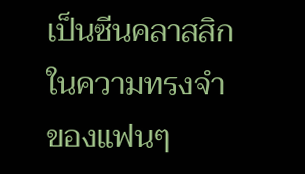เป็นซีนคลาสสิกในความทรงจำของแฟนๆ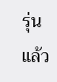รุ่นแล้ว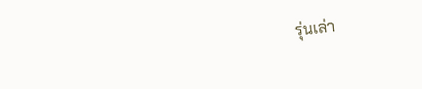รุ่นเล่า